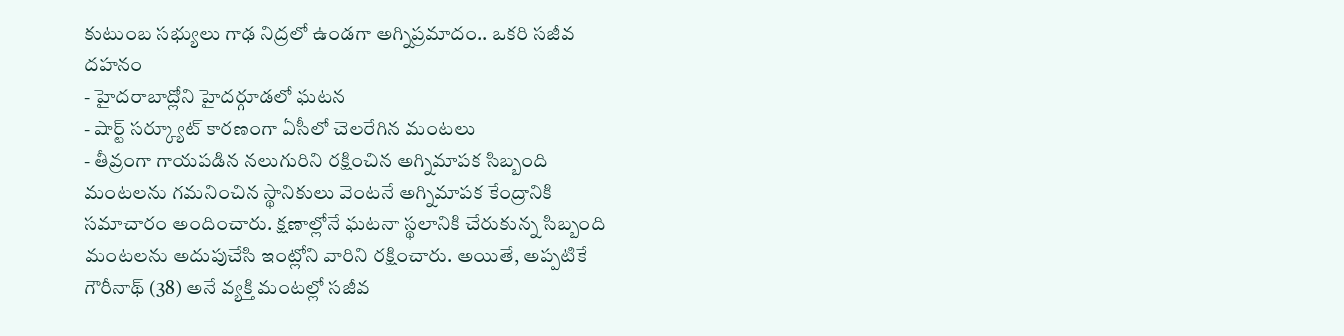కుటుంబ సభ్యులు గాఢ నిద్రలో ఉండగా అగ్నిప్రమాదం.. ఒకరి సజీవ దహనం
- హైదరాబాద్లోని హైదర్గూడలో ఘటన
- షార్ట్ సర్క్యూట్ కారణంగా ఏసీలో చెలరేగిన మంటలు
- తీవ్రంగా గాయపడిన నలుగురిని రక్షించిన అగ్నిమాపక సిబ్బంది
మంటలను గమనించిన స్థానికులు వెంటనే అగ్నిమాపక కేంద్రానికి సమాచారం అందించారు. క్షణాల్లోనే ఘటనా స్థలానికి చేరుకున్న సిబ్బంది మంటలను అదుపుచేసి ఇంట్లోని వారిని రక్షించారు. అయితే, అప్పటికే గౌరీనాథ్ (38) అనే వ్యక్తి మంటల్లో సజీవ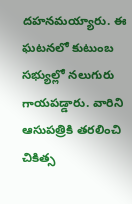దహనమయ్యారు. ఈ ఘటనలో కుటుంబ సభ్యుల్లో నలుగురు గాయపడ్డారు. వారిని ఆసుపత్రికి తరలించి చికిత్స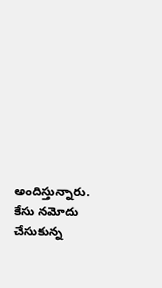అందిస్తున్నారు. కేసు నమోదు చేసుకున్న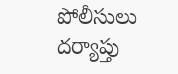పోలీసులు దర్యాప్తు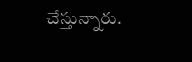చేస్తున్నారు.